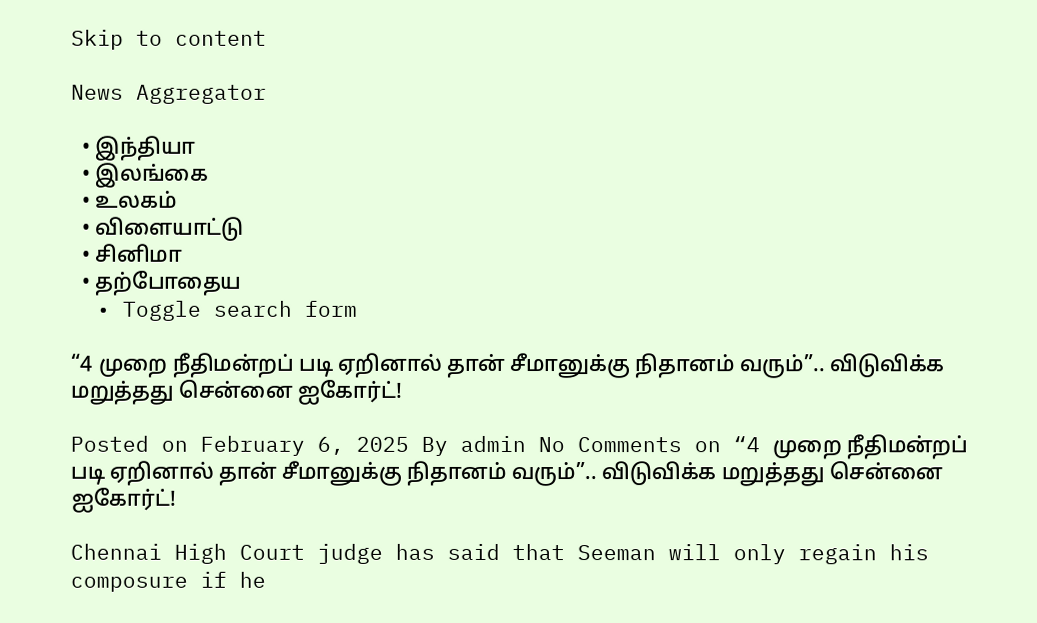Skip to content

News Aggregator

  • இந்தியா
  • இலங்கை
  • உலகம்
  • விளையாட்டு
  • சினிமா
  • தற்போதைய
  • Toggle search form

“4 முறை நீதிமன்றப் படி ஏறினால் தான் சீமானுக்கு நிதானம் வரும்”.. விடுவிக்க மறுத்தது சென்னை ஐகோர்ட்!

Posted on February 6, 2025 By admin No Comments on “4 முறை நீதிமன்றப் படி ஏறினால் தான் சீமானுக்கு நிதானம் வரும்”.. விடுவிக்க மறுத்தது சென்னை ஐகோர்ட்!

Chennai High Court judge has said that Seeman will only regain his composure if he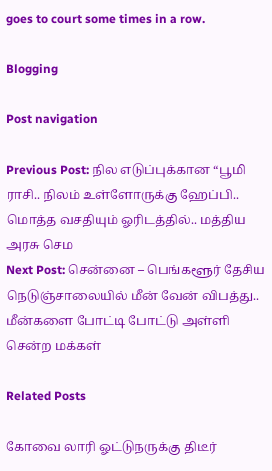goes to court some times in a row.

Blogging

Post navigation

Previous Post: நில எடுப்புக்கான “பூமி ராசி.. நிலம் உள்ளோருக்கு ஹேப்பி.. மொத்த வசதியும் ஓரிடத்தில்.. மத்திய அரசு செம
Next Post: சென்னை – பெங்களூர் தேசிய நெடுஞ்சாலையில் மீன் வேன் விபத்து.. மீன்களை போட்டி போட்டு அள்ளி சென்ற மக்கள்

Related Posts

கோவை லாரி ஓட்டுநருக்கு திடீர்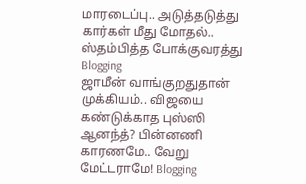மாரடைப்பு.. அடுத்தடுத்து கார்கள் மீது மோதல்.. ஸ்தம்பித்த போக்குவரத்து Blogging
ஜாமீன் வாங்குறதுதான் முக்கியம்.. விஜயை கண்டுக்காத புஸ்ஸி ஆனந்த்? பின்னணி காரணமே.. வேறு மேட்டராமே! Blogging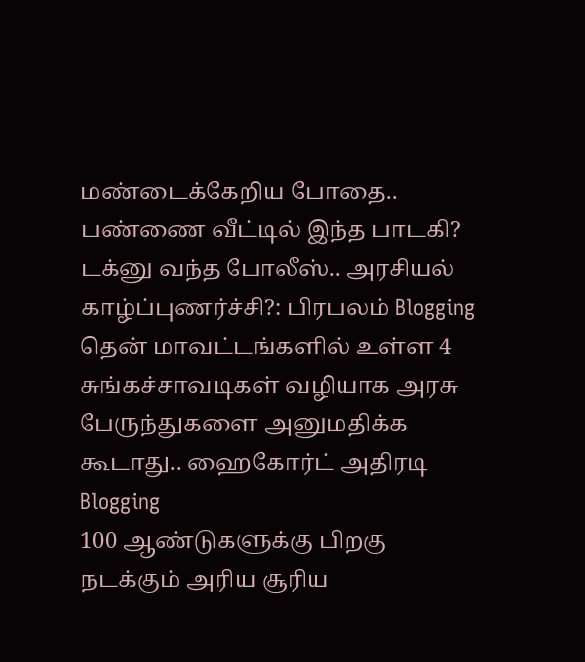மண்டைக்கேறிய போதை.. பண்ணை வீட்டில் இந்த பாடகி? டக்னு வந்த போலீஸ்.. அரசியல் காழ்ப்புணர்ச்சி?: பிரபலம் Blogging
தென் மாவட்டங்களில் உள்ள 4 சுங்கச்சாவடிகள் வழியாக அரசு பேருந்துகளை அனுமதிக்க கூடாது.. ஹைகோர்ட் அதிரடி Blogging
100 ஆண்டுகளுக்கு பிறகு நடக்கும் அரிய சூரிய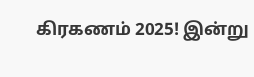கிரகணம் 2025! இன்று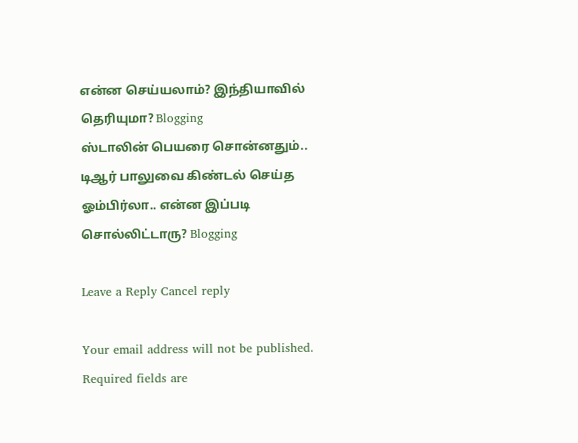என்ன செய்யலாம்? இந்தியாவில் தெரியுமா? Blogging
ஸ்டாலின் பெயரை சொன்னதும்.. டிஆர் பாலுவை கிண்டல் செய்த ஓம்பிர்லா.. என்ன இப்படி சொல்லிட்டாரு? Blogging

Leave a Reply Cancel reply

Your email address will not be published. Required fields are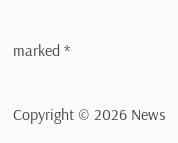marked *

Copyright © 2026 News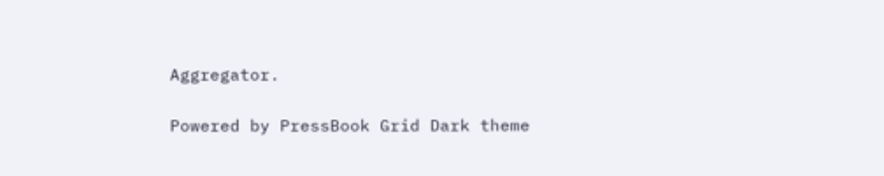Aggregator.

Powered by PressBook Grid Dark theme